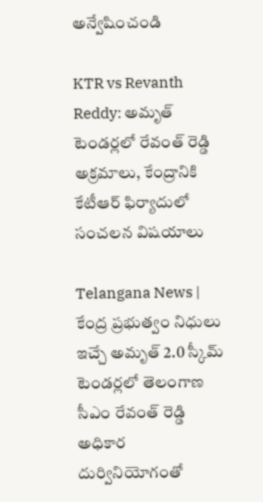అన్వేషించండి

KTR vs Revanth Reddy: అమృత్ టెండర్లలో రేవంత్ రెడ్డి అక్రమాలు, కేంద్రానికి కేటీఆర్ ఫిర్యాదులో సంచలన విషయాలు

Telangana News | కేంద్ర ప్రభుత్వం నిధులు ఇచ్చే అమృత్ 2.0 స్కీమ్ టెండర్లలో తెలంగాణ సీఎం రేవంత్ రెడ్డి అధికార దుర్వినియోగంతో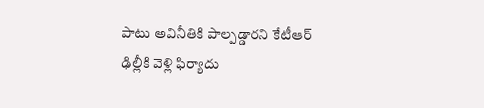పాటు అవినీతికి పాల్పడ్డారని కేటీఆర్ ఢిల్లీకి వెళ్లి ఫిర్యాదు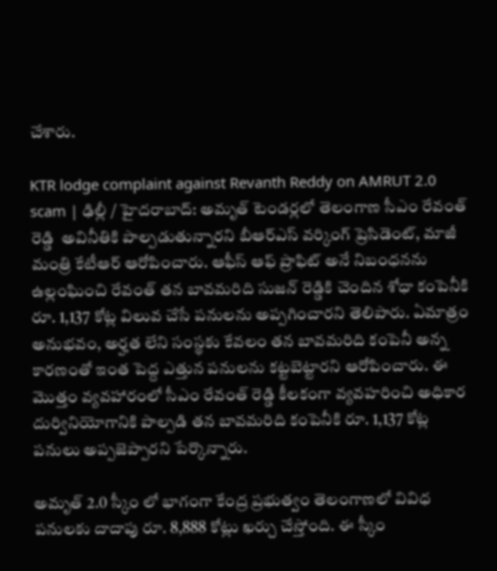చేశారు.

KTR lodge complaint against Revanth Reddy on AMRUT 2.0 scam | ఢిల్లీ / హైదరాబాద్: అమృత్ టెండర్లలో తెలంగాణ సీఎం రేవంత్ రెడ్డి  అవినీతికి పాల్పడుతున్నారని బీఆర్ఎస్ వర్కింగ్ ప్రెసిడెంట్, మాజీ మంత్రి కేటీఆర్ ఆరోపించారు. ఆఫీస్ ఆఫ్ ప్రాఫిట్ అనే నిబంధనను ఉల్లంఘించి రేవంత్ తన బావమరిది సుజన్ రెడ్డికి చెందిన శోధా కంపెనీకి రూ. 1,137 కోట్ల విలువ చేసే పనులను అప్పగించారని తెలిపారు. ఏమాత్రం అనుభవం, అర్హత లేని సంస్థకు కేవలం తన బావమరిది కంపెనీ అన్న కారణంతో ఇంత పెద్ద ఎత్తున పనులను కట్టబెట్టారని ఆరోపించారు. ఈ మొత్తం వ్యవహారంలో సీఎం రేవంత్ రెడ్డి కీలకంగా వ్యవహరించి అధికార దుర్వినియోగానికి పాల్పడి తన బావమరిది కంపెనీకి రూ. 1,137 కోట్ల పనులు అప్పజెప్పారని పేర్కొన్నారు.

అమృత్ 2.0 స్కీం లో భాగంగా కేంద్ర ప్రభుత్వం తెలంగాణలో వివిధ పనులకు దాదాపు రూ. 8,888 కోట్లు ఖర్చు చేస్తోంది. ఈ స్కీం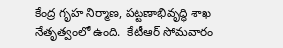కేంద్ర గృహ నిర్మాణ, పట్టణాభివృద్ధి శాఖ నేతృత్వంలో ఉంది.  కేటీఆర్ సోమవారం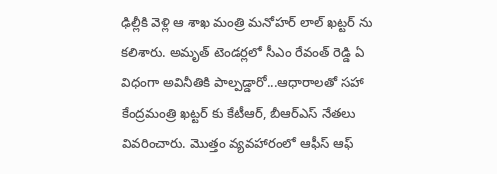ఢిల్లీకి వెళ్లి ఆ శాఖ మంత్రి మనోహర్ లాల్ ఖట్టర్ ను కలిశారు. అమృత్ టెండర్లలో సీఎం రేవంత్ రెడ్డి ఏ విధంగా అవినీతికి పాల్పడ్డారో...ఆధారాలతో సహా కేంద్రమంత్రి ఖట్టర్ కు కేటీఆర్, బీఆర్ఎస్ నేతలు వివరించారు. మొత్తం వ్యవహారంలో ఆఫీస్ ఆఫ్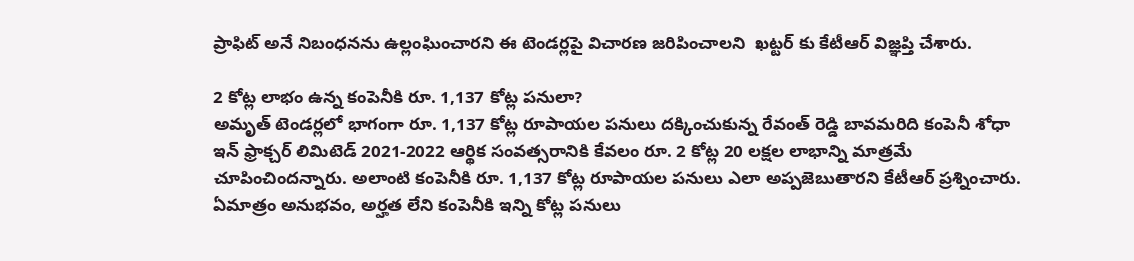ప్రాఫిట్ అనే నిబంధనను ఉల్లంఘించారని ఈ టెండర్లపై విచారణ జరిపించాలని  ఖట్టర్ కు కేటీఆర్ విజ్ఞప్తి చేశారు.

2 కోట్ల లాభం ఉన్న కంపెనీకి రూ. 1,137 కోట్ల పనులా?
అమృత్ టెండర్లలో భాగంగా రూ. 1,137 కోట్ల రూపాయల పనులు దక్కించుకున్న రేవంత్ రెడ్డి బావమరిది కంపెనీ శోధా ఇన్ ఫ్రాక్చర్ లిమిటెడ్ 2021-2022 ఆర్థిక సంవత్సరానికి కేవలం రూ. 2 కోట్ల 20 లక్షల లాభాన్ని మాత్రమే చూపించిందన్నారు. అలాంటి కంపెనీకి రూ. 1,137 కోట్ల రూపాయల పనులు ఎలా అప్పజెబుతారని కేటీఆర్ ప్రశ్నించారు. ఏమాత్రం అనుభవం, అర్హత లేని కంపెనీకి ఇన్ని కోట్ల పనులు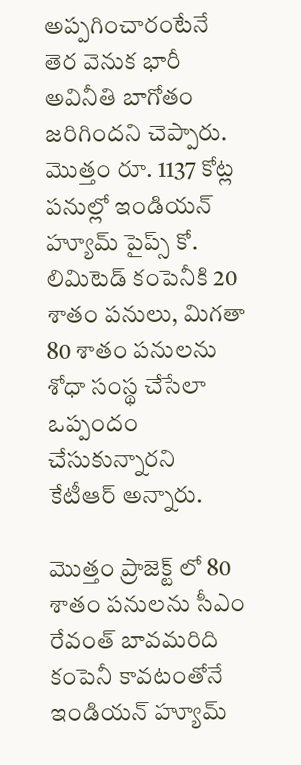అప్పగించారంటేనే తెర వెనుక భారీ అవినీతి బాగోతం జరిగిందని చెప్పారు. మొత్తం రూ. 1137 కోట్ల పనుల్లో ఇండియన్ హ్యూమ్ పైప్స్ కో. లిమిటెడ్ కంపెనీకి 20 శాతం పనులు, మిగతా 80 శాతం పనులను శోధా సంస్థ చేసేలా ఒప్పందం చేసుకున్నారని కేటీఆర్ అన్నారు.

మొత్తం ప్రాజెక్ట్ లో 80 శాతం పనులను సీఎం రేవంత్ బావమరిది కంపెనీ కావటంతోనే ఇండియన్ హ్యూమ్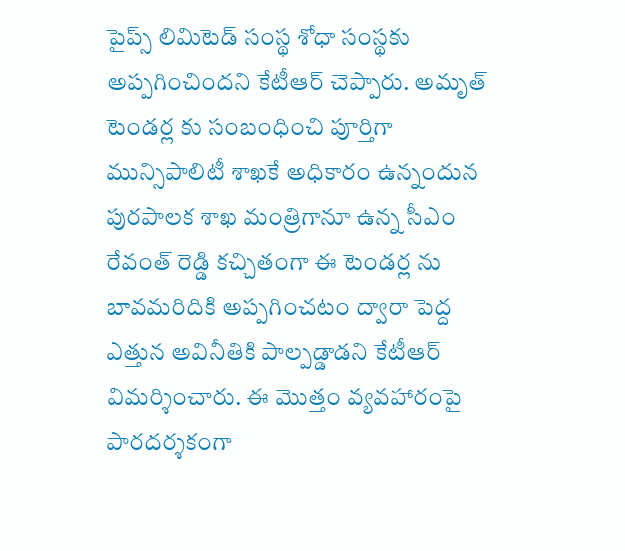పైప్స్ లిమిటెడ్ సంస్థ శోధా సంస్థకు అప్పగించిందని కేటీఆర్ చెప్పారు. అమృత్ టెండర్ల కు సంబంధించి పూర్తిగా మున్సిపాలిటీ శాఖకే అధికారం ఉన్నందున పురపాలక శాఖ మంత్రిగానూ ఉన్న సీఎం రేవంత్ రెడ్డి కచ్చితంగా ఈ టెండర్ల ను బావమరిదికి అప్పగించటం ద్వారా పెద్ద ఎత్తున అవినీతికి పాల్పడ్డాడని కేటీఆర్ విమర్శించారు. ఈ మొత్తం వ్యవహారంపై పారదర్శకంగా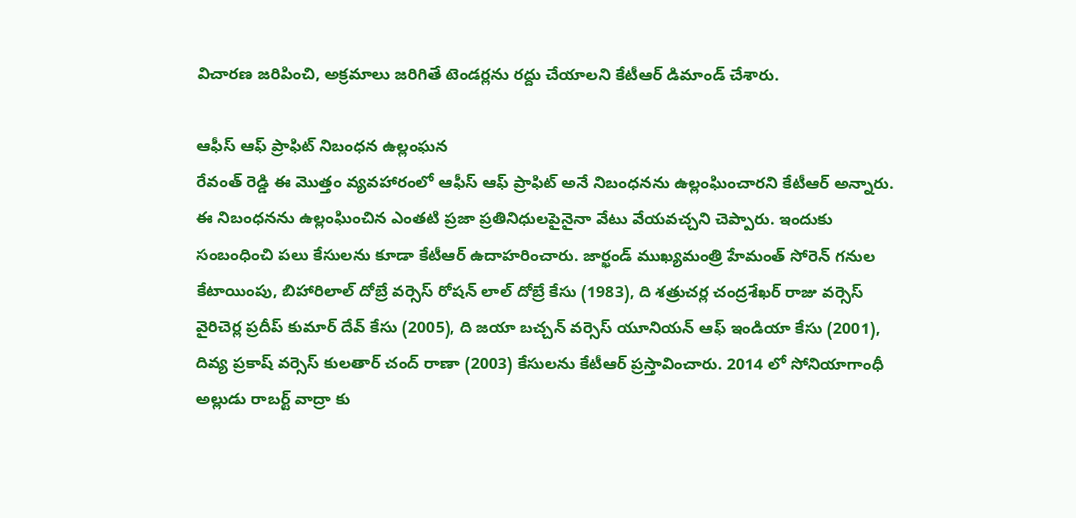విచారణ జరిపించి, అక్రమాలు జరిగితే టెండర్లను రద్దు చేయాలని కేటీఆర్ డిమాండ్ చేశారు.

ఆఫీస్ ఆఫ్ ప్రాఫిట్ నిబంధన ఉల్లంఘన
రేవంత్ రెడ్డి ఈ మొత్తం వ్యవహారంలో ఆఫీస్ ఆఫ్ ప్రాఫిట్ అనే నిబంధనను ఉల్లంఘించారని కేటీఆర్ అన్నారు. ఈ నిబంధనను ఉల్లంఘించిన ఎంతటి ప్రజా ప్రతినిధులపైనైనా వేటు వేయవచ్చని చెప్పారు. ఇందుకు సంబంధించి పలు కేసులను కూడా కేటీఆర్ ఉదాహరించారు. జార్ఖండ్ ముఖ్యమంత్రి హేమంత్ సోరెన్‌ గనుల కేటాయింపు, బిహారిలాల్ దోబ్రే వర్సెస్ రోషన్ లాల్ దోబ్రే కేసు (1983), ది శత్రుచర్ల చంద్రశేఖర్ రాజు వర్సెస్ వైరిచెర్ల ప్రదీప్ కుమార్ దేవ్ కేసు (2005), ది జయా బచ్చన్ వర్సెస్ యూనియన్ ఆఫ్ ఇండియా కేసు (2001), దివ్య ప్రకాష్ వర్సెస్ కులతార్ చంద్ రాణా (2003) కేసులను కేటీఆర్ ప్రస్తావించారు. 2014 లో సోనియాగాంధీ అల్లుడు రాబర్ట్ వాద్రా కు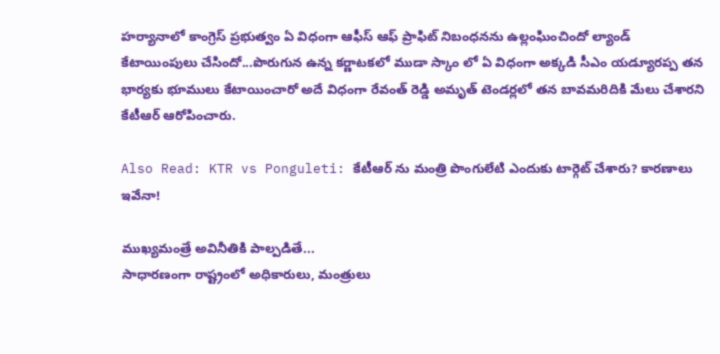హర్యానాలో కాంగ్రెస్ ప్రభుత్వం ఏ విధంగా ఆఫీస్ ఆఫ్ ప్రాఫిట్ నిబంధనను ఉల్లంఘించిందో ల్యాండ్ కేటాయింపులు చేసిందో...పొరుగున ఉన్న కర్ణాటకలో ముడా స్కాం లో ఏ విధంగా అక్కడి సీఎం యడ్యూరప్ప తన భార్యకు భూములు కేటాయించారో అదే విధంగా రేవంత్ రెడ్డి అమృత్ టెండర్లలో తన బావమరిదికి మేలు చేశారని కేటీఆర్ ఆరోపించారు.

Also Read: KTR vs Ponguleti: కేటీఆర్ ను మంత్రి పొంగులేటి ఎందుకు టార్గెట్ చేశారు? కారణాలు ఇవేనా!

ముఖ్యమంత్రే అవినీతికి పాల్పడితే...
సాధారణంగా రాష్ట్రంలో అధికారులు, మంత్రులు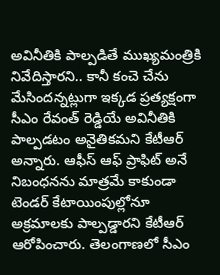అవినీతికి పాల్పడితే ముఖ్యమంత్రికి నివేదిస్తారని.. కానీ కంచె చేను మేసిందన్నట్లుగా ఇక్కడ ప్రత్యక్షంగా సీఎం రేవంత్ రెడ్డియే అవినీతికి పాల్పడటం అనైతికమని కేటీఆర్ అన్నారు. ఆఫీస్ ఆఫ్ ప్రాఫిట్ అనే నిబంధనను మాత్రమే కాకుండా టెండర్ కేటాయింపుల్లోనూ అక్రమాలకు పాల్పడ్డారని కేటీఆర్ ఆరోపించారు. తెలంగాణలో సీఎం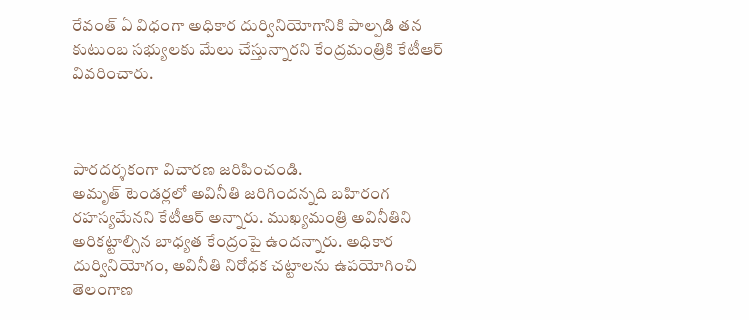రేవంత్ ఏ విధంగా అధికార దుర్వినియోగానికి పాల్పడి తన కుటుంబ సభ్యులకు మేలు చేస్తున్నారని కేంద్రమంత్రికి కేటీఆర్ వివరించారు.



పారదర్శకంగా విచారణ జరిపించండి.
అమృత్ టెండర్లలో అవినీతి జరిగిందన్నది బహిరంగ రహస్యమేనని కేటీఆర్ అన్నారు. ముఖ్యమంత్రి అవినీతిని అరికట్టాల్సిన బాధ్యత కేంద్రంపై ఉందన్నారు. అధికార దుర్వినియోగం, అవినీతి నిరోధక చట్టాలను ఉపయోగించి తెలంగాణ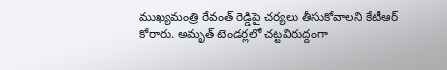ముఖ్యమంత్రి రేవంత్ రెడ్డిపై చర్యలు తీసుకోవాలని కేటీఆర్ కోరారు. అమృత్ టెండర్లలో చట్టవిరుద్దంగా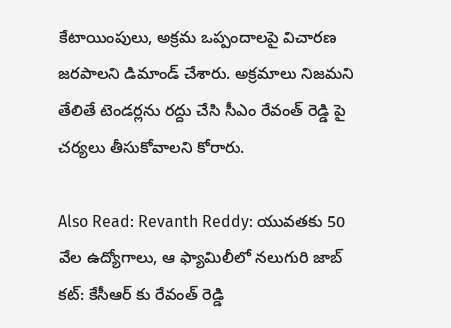కేటాయింపులు, అక్రమ ఒప్పందాలపై విచారణ జరపాలని డిమాండ్ చేశారు. అక్రమాలు నిజమని తేలితే టెండర్లను రద్దు చేసి సీఎం రేవంత్ రెడ్డి పై చర్యలు తీసుకోవాలని కోరారు.

Also Read: Revanth Reddy: యువతకు 50 వేల ఉద్యోగాలు, ఆ ఫ్యామిలీలో నలుగురి జాబ్ కట్: కేసీఆర్ కు రేవంత్ రెడ్డి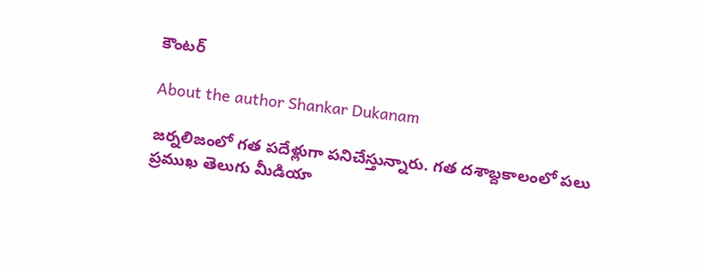కౌంటర్

About the author Shankar Dukanam

జర్నలిజంలో గత పదేళ్లుగా పనిచేస్తున్నారు. గత దశాబ్దకాలంలో పలు ప్రముఖ తెలుగు మీడియా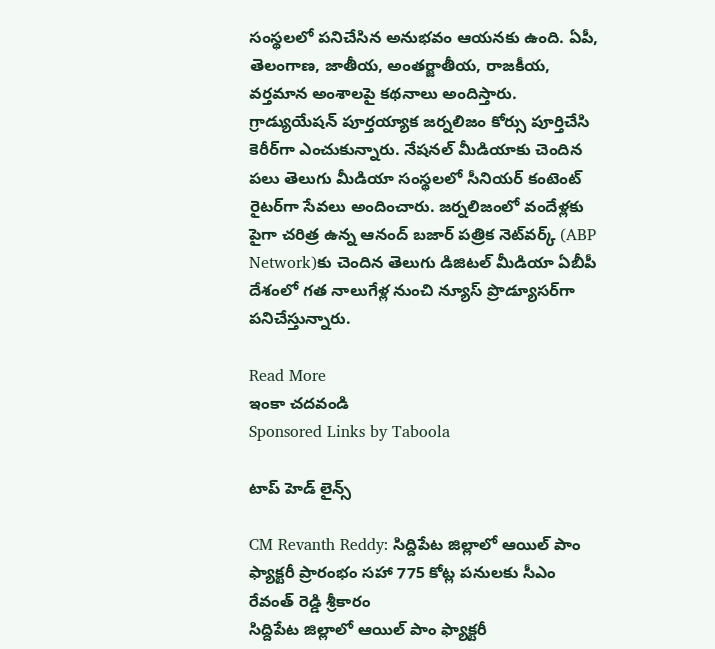సంస్థలలో పనిచేసిన అనుభవం ఆయనకు ఉంది. ఏపీ, తెలంగాణ, జాతీయ, అంతర్జాతీయ, రాజకీయ, వర్తమాన అంశాలపై కథనాలు అందిస్తారు. గ్రాడ్యుయేషన్ పూర్తయ్యాక జర్నలిజం కోర్సు పూర్తిచేసి కెరీర్‌గా ఎంచుకున్నారు. నేషనల్ మీడియాకు చెందిన పలు తెలుగు మీడియా సంస్థలలో సీనియర్ కంటెంట్ రైటర్‌గా సేవలు అందించారు. జర్నలిజంలో వందేళ్లకు పైగా చరిత్ర ఉన్న ఆనంద్ బజార్ పత్రిక నెట్‌వర్క్ (ABP Network)కు చెందిన తెలుగు డిజిటల్ మీడియా ఏబీపీ దేశంలో గత నాలుగేళ్ల నుంచి న్యూస్ ప్రొడ్యూసర్‌గా పనిచేస్తున్నారు.

Read More
ఇంకా చదవండి
Sponsored Links by Taboola

టాప్ హెడ్ లైన్స్

CM Revanth Reddy: సిద్దిపేట జిల్లాలో ఆయిల్ పాం ఫ్యాక్టరీ ప్రారంభం సహా 775 కోట్ల పనులకు సీఎం రేవంత్ రెడ్డి శ్రీకారం
సిద్దిపేట జిల్లాలో ఆయిల్ పాం ఫ్యాక్టరీ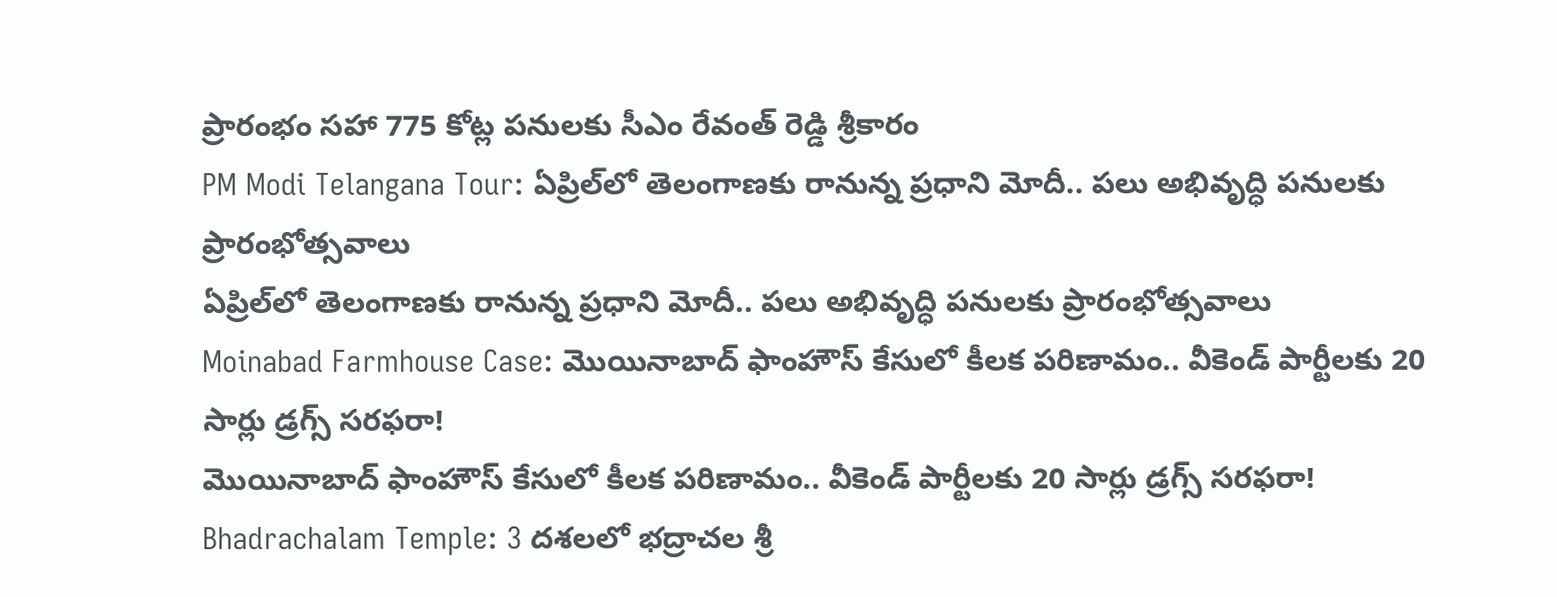ప్రారంభం సహా 775 కోట్ల పనులకు సీఎం రేవంత్ రెడ్డి శ్రీకారం
PM Modi Telangana Tour: ఏప్రిల్‌లో తెలంగాణకు రానున్న ప్రధాని మోదీ.. పలు అభివృద్ధి పనులకు ప్రారంభోత్సవాలు
ఏప్రిల్‌లో తెలంగాణకు రానున్న ప్రధాని మోదీ.. పలు అభివృద్ధి పనులకు ప్రారంభోత్సవాలు
Moinabad Farmhouse Case: మొయినాబాద్ ఫాంహౌస్ కేసులో కీలక పరిణామం.. వీకెండ్ పార్టీలకు 20 సార్లు డ్రగ్స్ సరఫరా!
మొయినాబాద్ ఫాంహౌస్ కేసులో కీలక పరిణామం.. వీకెండ్ పార్టీలకు 20 సార్లు డ్రగ్స్ సరఫరా!
Bhadrachalam Temple: 3 దశలలో భద్రాచల శ్రీ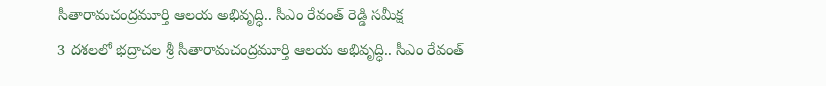సీతారామచంద్రమూర్తి ఆలయ అభివృద్ధి.. సీఎం రేవంత్ రెడ్డి సమీక్ష
3 దశలలో భద్రాచల శ్రీ సీతారామచంద్రమూర్తి ఆలయ అభివృద్ధి.. సీఎం రేవంత్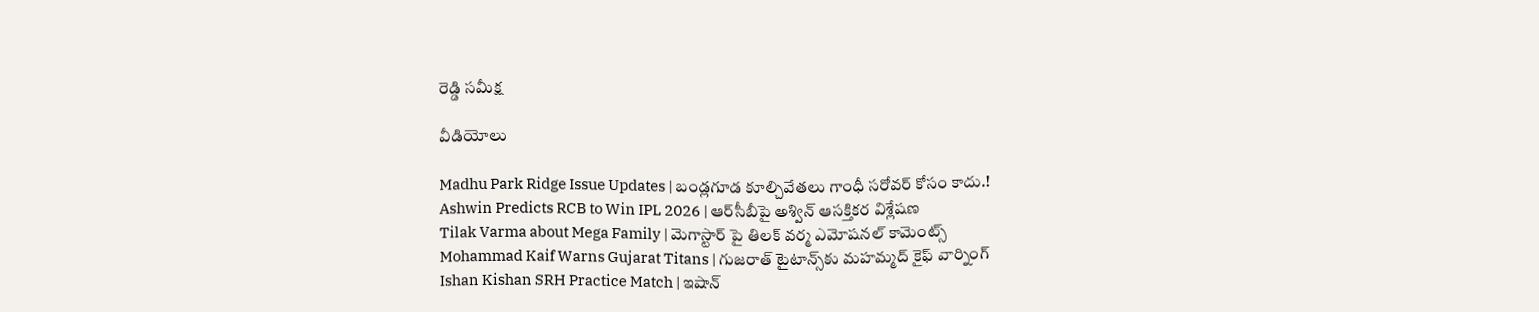రెడ్డి సమీక్ష

వీడియోలు

Madhu Park Ridge Issue Updates | బండ్లగూడ కూల్చివేతలు గాంధీ సరోవర్ కోసం కాదు.!
Ashwin Predicts RCB to Win IPL 2026 | ఆర్‌సీబీపై అశ్విన్ ఆసక్తికర విశ్లేషణ
Tilak Varma about Mega Family | మెగాస్టార్ పై తిలక్ వర్మ ఎమోషనల్ కామెంట్స్
Mohammad Kaif Warns Gujarat Titans | గుజరాత్ టైటాన్స్‌కు మహమ్మద్ కైఫ్ వార్నింగ్
Ishan Kishan SRH Practice Match | ఇషాన్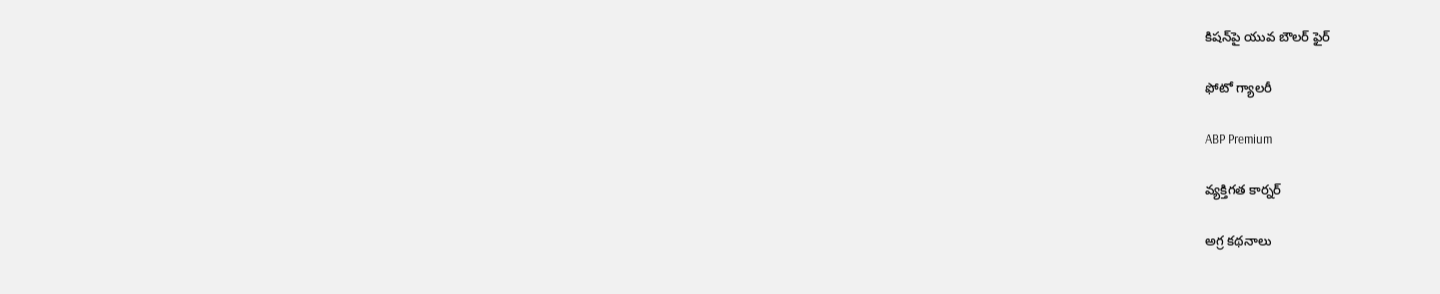కిషన్‌పై యువ బౌలర్ ఫైర్

ఫోటో గ్యాలరీ

ABP Premium

వ్యక్తిగత కార్నర్

అగ్ర కథనాలు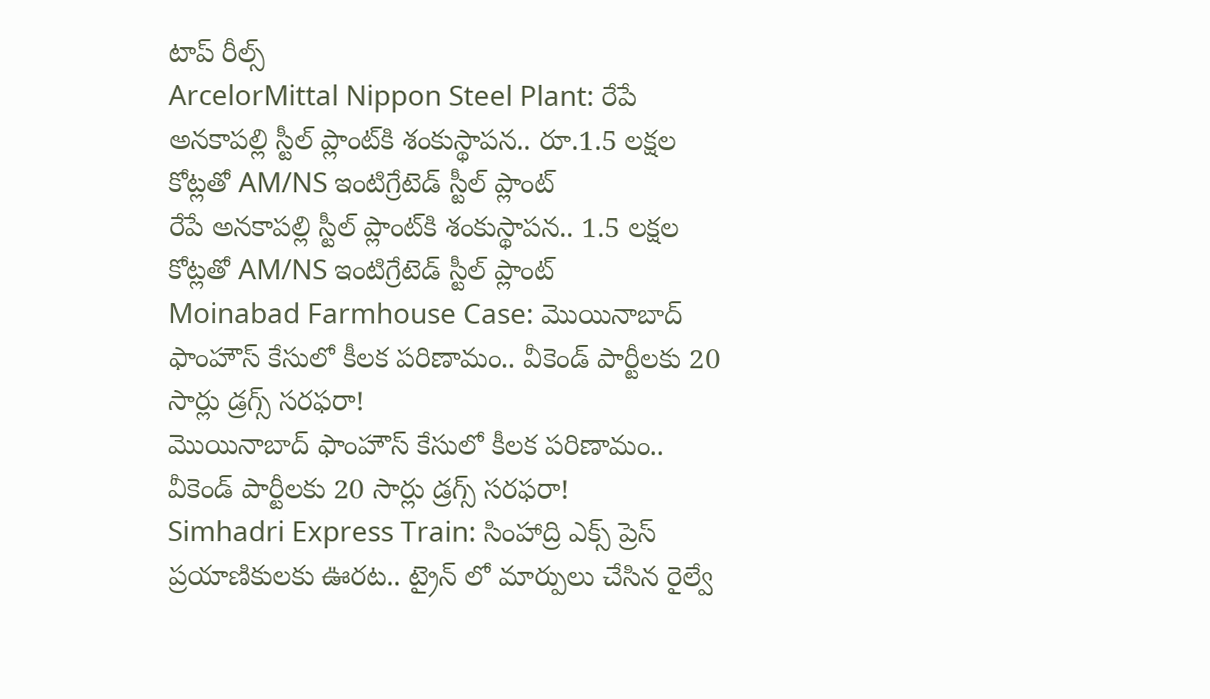టాప్ రీల్స్
ArcelorMittal Nippon Steel Plant: రేపే అనకాపల్లి స్టీల్ ప్లాంట్‌కి శంకుస్థాపన.. రూ.1.5 లక్షల కోట్లతో AM/NS ఇంటిగ్రేటెడ్ స్టీల్ ప్లాంట్
రేపే అనకాపల్లి స్టీల్ ప్లాంట్‌కి శంకుస్థాపన.. 1.5 లక్షల కోట్లతో AM/NS ఇంటిగ్రేటెడ్ స్టీల్ ప్లాంట్
Moinabad Farmhouse Case: మొయినాబాద్ ఫాంహౌస్ కేసులో కీలక పరిణామం.. వీకెండ్ పార్టీలకు 20 సార్లు డ్రగ్స్ సరఫరా!
మొయినాబాద్ ఫాంహౌస్ కేసులో కీలక పరిణామం.. వీకెండ్ పార్టీలకు 20 సార్లు డ్రగ్స్ సరఫరా!
Simhadri Express Train: సింహాద్రి ఎక్స్ ప్రెస్ ప్రయాణికులకు ఊరట.. ట్రైన్ లో మార్పులు చేసిన రైల్వే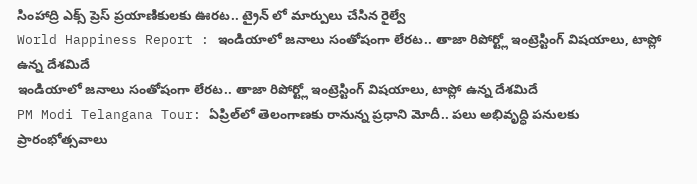సింహాద్రి ఎక్స్ ప్రెస్ ప్రయాణికులకు ఊరట.. ట్రైన్ లో మార్పులు చేసిన రైల్వే
World Happiness Report : ఇండియాలో జనాలు సంతోషంగా లేరట.. తాజా రిపోర్ట్లో ఇంట్రెస్టింగ్ విషయాలు, టాప్లో ఉన్న దేశమిదే
ఇండియాలో జనాలు సంతోషంగా లేరట.. తాజా రిపోర్ట్లో ఇంట్రెస్టింగ్ విషయాలు, టాప్లో ఉన్న దేశమిదే
PM Modi Telangana Tour: ఏప్రిల్‌లో తెలంగాణకు రానున్న ప్రధాని మోదీ.. పలు అభివృద్ధి పనులకు ప్రారంభోత్సవాలు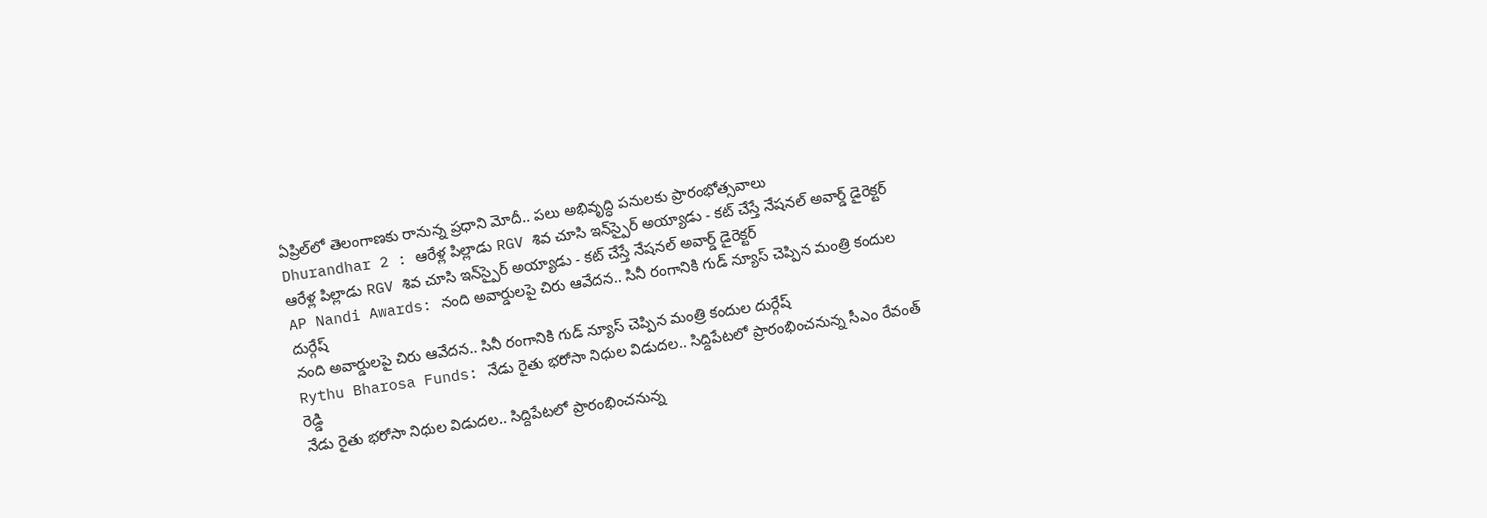ఏప్రిల్‌లో తెలంగాణకు రానున్న ప్రధాని మోదీ.. పలు అభివృద్ధి పనులకు ప్రారంభోత్సవాలు
Dhurandhar 2 : ఆరేళ్ల పిల్లాడు RGV శివ చూసి ఇన్‌స్పైర్ అయ్యాడు - కట్ చేస్తే నేషనల్ అవార్డ్ డైరెక్టర్
ఆరేళ్ల పిల్లాడు RGV శివ చూసి ఇన్‌స్పైర్ అయ్యాడు - కట్ చేస్తే నేషనల్ అవార్డ్ డైరెక్టర్
AP Nandi Awards: నంది అవార్డులపై చిరు ఆవేదన.. సినీ రంగానికి గుడ్ న్యూస్ చెప్పిన మంత్రి కందుల దుర్గేష్
నంది అవార్డులపై చిరు ఆవేదన.. సినీ రంగానికి గుడ్ న్యూస్ చెప్పిన మంత్రి కందుల దుర్గేష్
Rythu Bharosa Funds: నేడు రైతు భరోసా నిధుల విడుదల.. సిద్దిపేటలో ప్రారంభించనున్న సీఎం రేవంత్ రెడ్డి
నేడు రైతు భరోసా నిధుల విడుదల.. సిద్దిపేటలో ప్రారంభించనున్న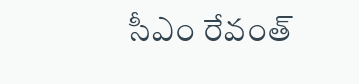సీఎం రేవంత్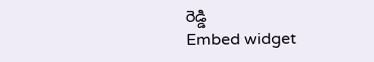రెడ్డి
Embed widget